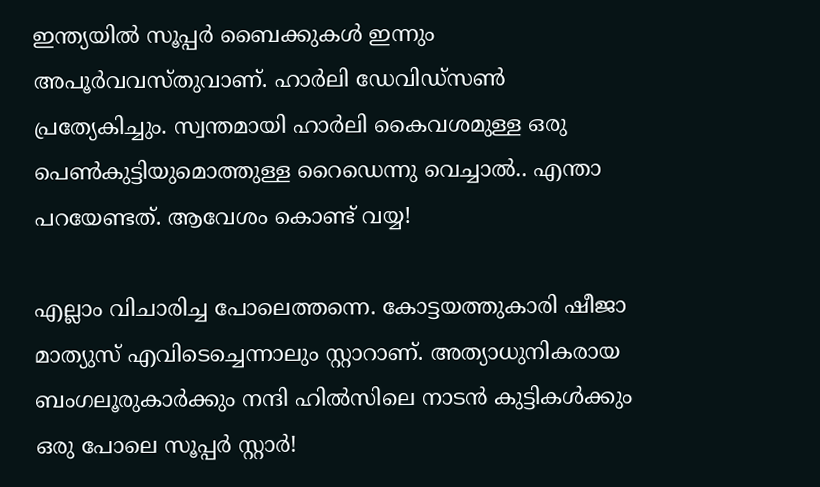ഇന്ത്യയില്‍ സൂപ്പര്‍ ബൈക്കുകള്‍ ഇന്നും അപൂര്‍വവസ്തുവാണ്. ഹാര്‍ലി ഡേവിഡ്‌സണ്‍ പ്രത്യേകിച്ചും. സ്വന്തമായി ഹാര്‍ലി കൈവശമുള്ള ഒരു പെണ്‍കുട്ടിയുമൊത്തുള്ള റൈഡെന്നു വെച്ചാല്‍.. എന്താ പറയേണ്ടത്. ആവേശം കൊണ്ട് വയ്യ!

എല്ലാം വിചാരിച്ച പോലെത്തന്നെ. കോട്ടയത്തുകാരി ഷീജാ മാത്യുസ് എവിടെച്ചെന്നാലും സ്റ്റാറാണ്. അത്യാധുനികരായ ബംഗലൂരുകാര്‍ക്കും നന്ദി ഹില്‍സിലെ നാടന്‍ കുട്ടികള്‍ക്കും ഒരു പോലെ സൂപ്പര്‍ സ്റ്റാര്‍!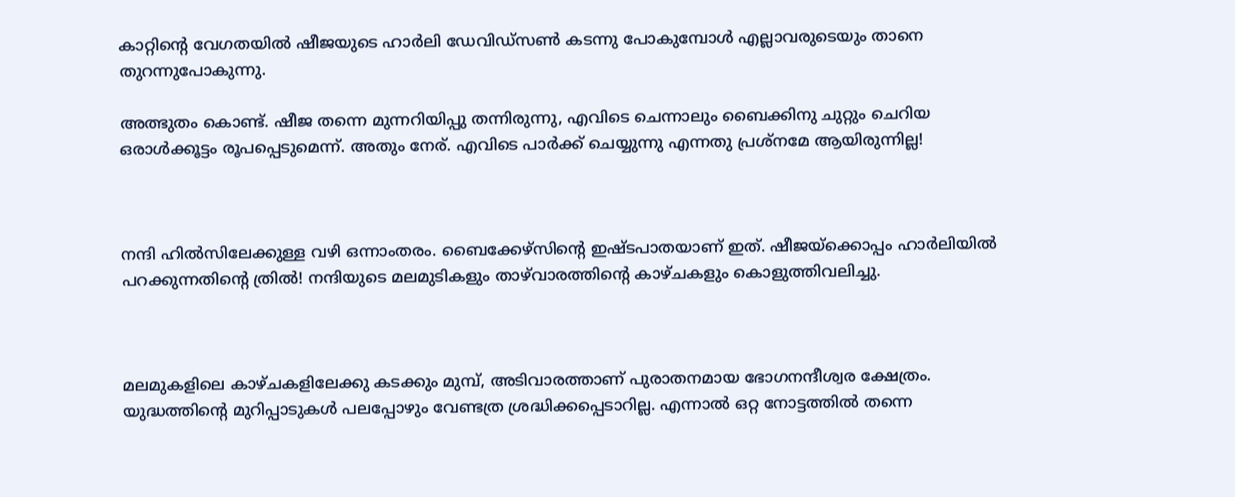കാറ്റിന്റെ വേഗതയില്‍ ഷീജയുടെ ഹാര്‍ലി ഡേവിഡ്‌സണ്‍ കടന്നു പോകുമ്പോള്‍ എല്ലാവരുടെയും താനെ തുറന്നുപോകുന്നു.

അത്ഭുതം കൊണ്ട്. ഷീജ തന്നെ മുന്നറിയിപ്പു തന്നിരുന്നു, എവിടെ ചെന്നാലും ബൈക്കിനു ചുറ്റും ചെറിയ ഒരാള്‍ക്കൂട്ടം രൂപപ്പെടുമെന്ന്. അതും നേര്. എവിടെ പാര്‍ക്ക് ചെയ്യുന്നു എന്നതു പ്രശ്‌നമേ ആയിരുന്നില്ല!



നന്ദി ഹില്‍സിലേക്കുള്ള വഴി ഒന്നാംതരം. ബൈക്കേഴ്‌സിന്റെ ഇഷ്ടപാതയാണ് ഇത്. ഷീജയ്‌ക്കൊപ്പം ഹാര്‍ലിയില്‍ പറക്കുന്നതിന്റെ ത്രില്‍! നന്ദിയുടെ മലമുടികളും താഴ്‌വാരത്തിന്റെ കാഴ്ചകളും കൊളുത്തിവലിച്ചു.



മലമുകളിലെ കാഴ്ചകളിലേക്കു കടക്കും മുമ്പ്, അടിവാരത്താണ് പുരാതനമായ ഭോഗനന്ദീശ്വര ക്ഷേത്രം. യുദ്ധത്തിന്റെ മുറിപ്പാടുകള്‍ പലപ്പോഴും വേണ്ടത്ര ശ്രദ്ധിക്കപ്പെടാറില്ല. എന്നാല്‍ ഒറ്റ നോട്ടത്തില്‍ തന്നെ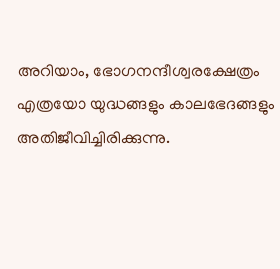അറിയാം, ഭോഗനന്ദീശ്വരക്ഷേത്രം എത്രയോ യുദ്ധങ്ങളും കാലഭേദങ്ങളും അതിജീവിച്ചിരിക്കുന്നു.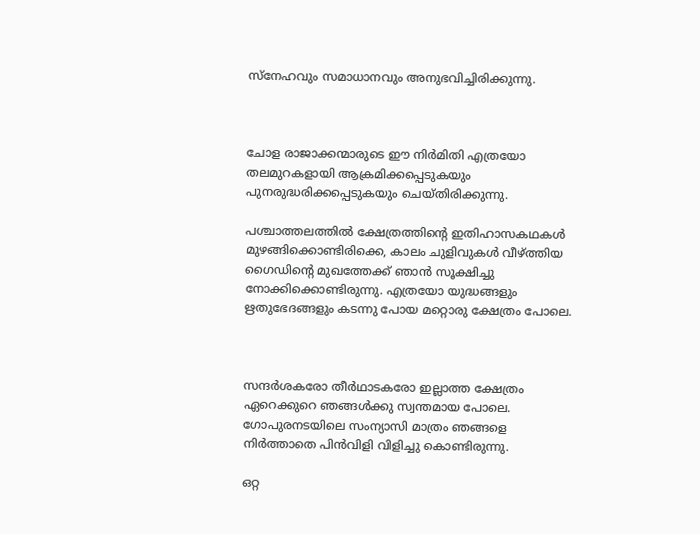സ്‌നേഹവും സമാധാനവും അനുഭവിച്ചിരിക്കുന്നു.



ചോള രാജാക്കന്മാരുടെ ഈ നിര്‍മിതി എത്രയോ തലമുറകളായി ആക്രമിക്കപ്പെടുകയും പുനരുദ്ധരിക്കപ്പെടുകയും ചെയ്തിരിക്കുന്നു.

പശ്ചാത്തലത്തില്‍ ക്ഷേത്രത്തിന്റെ ഇതിഹാസകഥകള്‍ മുഴങ്ങിക്കൊണ്ടിരിക്കെ, കാലം ചുളിവുകള്‍ വീഴ്ത്തിയ ഗൈഡിന്റെ മുഖത്തേക്ക് ഞാന്‍ സൂക്ഷിച്ചു നോക്കിക്കൊണ്ടിരുന്നു. എത്രയോ യുദ്ധങ്ങളും ഋതുഭേദങ്ങളും കടന്നു പോയ മറ്റൊരു ക്ഷേത്രം പോലെ.



സന്ദര്‍ശകരോ തീര്‍ഥാടകരോ ഇല്ലാത്ത ക്ഷേത്രം ഏറെക്കുറെ ഞങ്ങള്‍ക്കു സ്വന്തമായ പോലെ. ഗോപുരനടയിലെ സംന്യാസി മാത്രം ഞങ്ങളെ നിര്‍ത്താതെ പിന്‍വിളി വിളിച്ചു കൊണ്ടിരുന്നു.

ഒറ്റ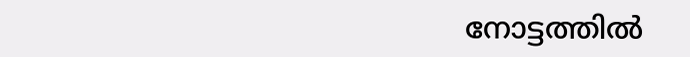നോട്ടത്തില്‍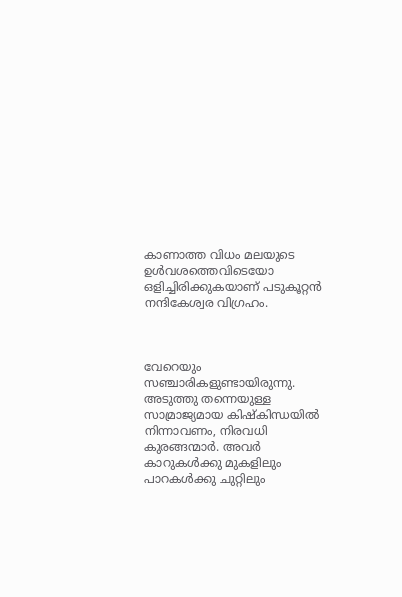കാണാത്ത വിധം മലയുടെ ഉള്‍വശത്തെവിടെയോ ഒളിച്ചിരിക്കുകയാണ് പടുകൂറ്റന്‍ നന്ദികേശ്വര വിഗ്രഹം.



വേറെയും സഞ്ചാരികളുണ്ടായിരുന്നു. അടുത്തു തന്നെയുള്ള സാമ്രാജ്യമായ കിഷ്‌കിന്ധയില്‍ നിന്നാവണം, നിരവധി കുരങ്ങന്മാര്‍. അവര്‍ കാറുകള്‍ക്കു മുകളിലും പാറകള്‍ക്കു ചുറ്റിലും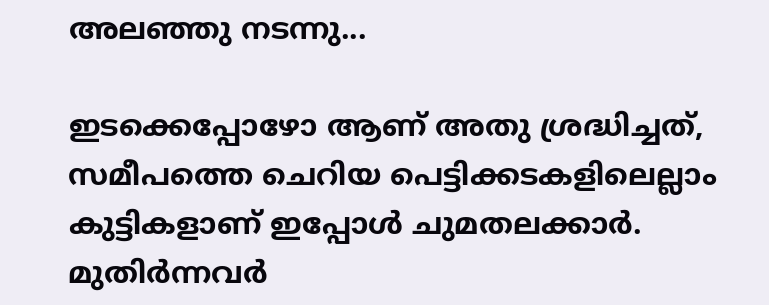അലഞ്ഞു നടന്നു...

ഇടക്കെപ്പോഴോ ആണ് അതു ശ്രദ്ധിച്ചത്, സമീപത്തെ ചെറിയ പെട്ടിക്കടകളിലെല്ലാം കുട്ടികളാണ് ഇപ്പോള്‍ ചുമതലക്കാര്‍. മുതിര്‍ന്നവര്‍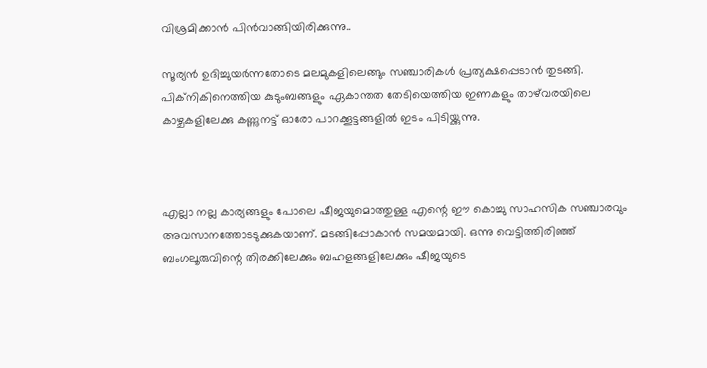വിശ്രമിക്കാന്‍ പിന്‍വാങ്ങിയിരിക്കുന്നു..

സൂര്യന്‍ ഉദിച്ചുയര്‍ന്നതോടെ മലമുകളിലെങ്ങും സഞ്ചാരികള്‍ പ്രത്യക്ഷപ്പെടാന്‍ തുടങ്ങി. പിക്‌നികിനെത്തിയ കുടുംബങ്ങളും ഏകാന്തത തേടിയെത്തിയ ഇണകളും താഴ്‌വരയിലെ കാഴ്ചകളിലേക്കു കണ്ണുനട്ട് ഓരോ പാറക്കൂട്ടങ്ങളില്‍ ഇടം പിടിയ്ക്കുന്നു.



എല്ലാ നല്ല കാര്യങ്ങളും പോലെ ഷീജയുമൊത്തുള്ള എന്റെ ഈ കൊച്ചു സാഹസിക സഞ്ചാരവും അവസാനത്തോടടുക്കുകയാണ്. മടങ്ങിപ്പോകാന്‍ സമയമായി. ഒന്നു വെട്ടിത്തിരിഞ്ഞ് ബംഗലൂരുവിന്റെ തിരക്കിലേക്കും ബഹളങ്ങളിലേക്കും ഷീജയുടെ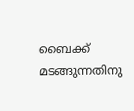ബൈക്ക് മടങ്ങുന്നതിനു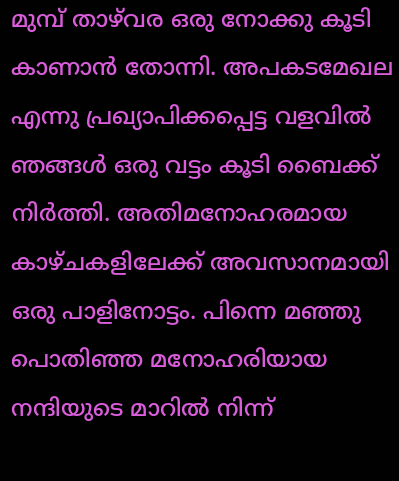മുമ്പ് താഴ്‌വര ഒരു നോക്കു കൂടി കാണാന്‍ തോന്നി. അപകടമേഖല എന്നു പ്രഖ്യാപിക്കപ്പെട്ട വളവില്‍ ഞങ്ങള്‍ ഒരു വട്ടം കൂടി ബൈക്ക് നിര്‍ത്തി. അതിമനോഹരമായ കാഴ്ചകളിലേക്ക് അവസാനമായി ഒരു പാളിനോട്ടം. പിന്നെ മഞ്ഞു പൊതിഞ്ഞ മനോഹരിയായ നന്ദിയുടെ മാറില്‍ നിന്ന്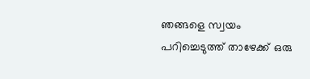ഞങ്ങളെ സ്വയം പറിച്ചെടുത്ത് താഴേക്ക് ഒരു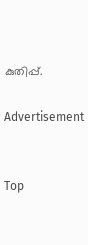കുതിപ്പ്.

Advertisement


Top